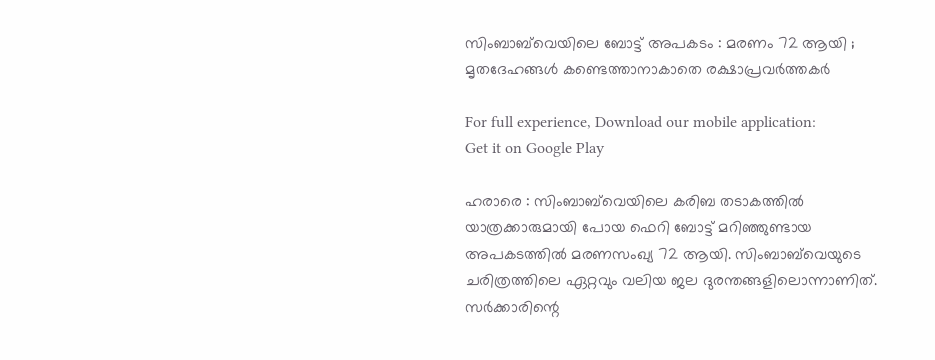സിംബാബ്‌വെയിലെ ബോട്ട് അപകടം : മരണം 72 ആയി ; മൃതദേഹങ്ങൾ കണ്ടെത്താനാകാതെ രക്ഷാപ്രവർത്തകർ

For full experience, Download our mobile application:
Get it on Google Play

ഹരാരെ : സിംബാബ്‌വെയിലെ കരിബ തടാകത്തിൽ യാത്രക്കാരുമായി പോയ ഫെറി ബോട്ട് മറിഞ്ഞുണ്ടായ അപകടത്തിൽ മരണസംഖ്യ 72 ആയി. സിംബാബ്‌വെയുടെ ചരിത്രത്തിലെ ഏറ്റവും വലിയ ജല ദുരന്തങ്ങളിലൊന്നാണിത്. സർക്കാരിന്റെ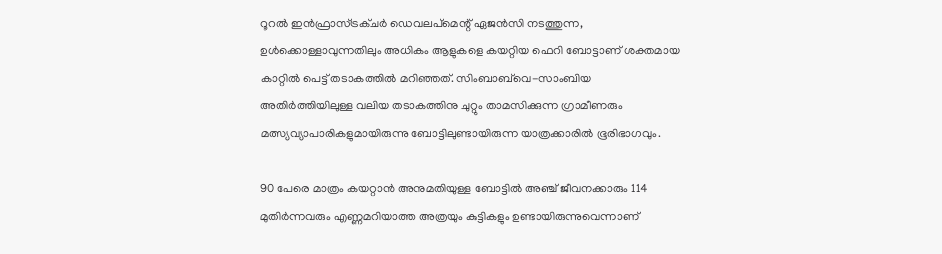റൂറൽ ഇൻഫ്രാസ്ട്രക്ചർ ഡെവലപ്‌മെന്റ് ഏജൻസി നടത്തുന്ന, ഉൾക്കൊള്ളാവുന്നതിലും അധികം ആളുകളെ കയറ്റിയ ഫെറി ബോട്ടാണ് ശക്തമായ കാറ്റിൽ പെട്ട് തടാകത്തിൽ മറിഞ്ഞത്. സിംബാബ്‌വെ-സാംബിയ അതിർത്തിയിലുള്ള വലിയ തടാകത്തിനു ചുറ്റും താമസിക്കുന്ന ഗ്രാമീണരും മത്സ്യവ്യാപാരികളുമായിരുന്നു ബോട്ടിലുണ്ടായിരുന്ന യാത്രക്കാരിൽ ഭൂരിഭാഗവും.

90 പേരെ മാത്രം കയറ്റാൻ അനുമതിയുള്ള ബോട്ടിൽ അഞ്ച് ജീവനക്കാരും 114 മുതിർന്നവരും എണ്ണമറിയാത്ത അത്രയും കുട്ടികളും ഉണ്ടായിരുന്നുവെന്നാണ്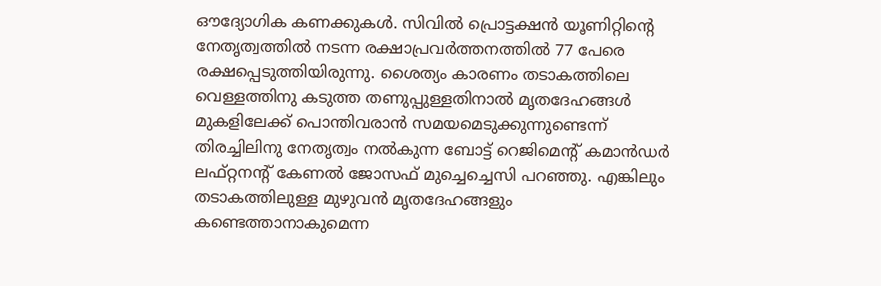ഔദ്യോഗിക കണക്കുകൾ. സിവിൽ പ്രൊട്ടക്ഷൻ യൂണിറ്റിന്റെ നേതൃത്വത്തിൽ നടന്ന രക്ഷാപ്രവർത്തനത്തിൽ 77 പേരെ രക്ഷപ്പെടുത്തിയിരുന്നു. ശൈത്യം കാരണം തടാകത്തിലെ വെള്ളത്തിനു കടുത്ത തണുപ്പുള്ളതിനാൽ മൃതദേഹങ്ങൾ മുകളിലേക്ക് പൊന്തിവരാൻ സമയമെടുക്കുന്നുണ്ടെന്ന് തിരച്ചിലിനു നേതൃത്വം നൽകുന്ന ബോട്ട് റെജിമെന്റ് കമാൻഡർ ലഫ്റ്റനന്റ് കേണൽ ജോസഫ് മുച്ചെച്ചെസി പറഞ്ഞു. എങ്കിലും തടാകത്തിലുള്ള മുഴുവൻ മൃതദേഹങ്ങളും കണ്ടെത്താനാകുമെന്ന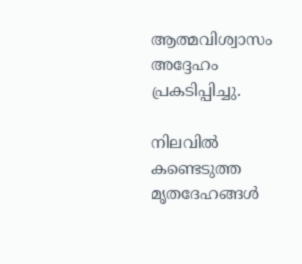ആത്മവിശ്വാസം അദ്ദേഹം പ്രകടിപ്പിച്ചു.

നിലവിൽ കണ്ടെടുത്ത മൃതദേഹങ്ങൾ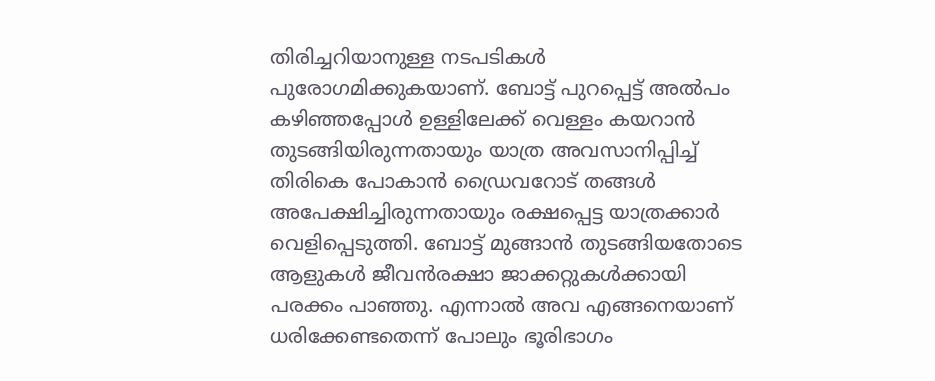തിരിച്ചറിയാനുള്ള നടപടികൾ പുരോഗമിക്കുകയാണ്. ബോട്ട് പുറപ്പെട്ട് അൽപം കഴിഞ്ഞപ്പോൾ ഉള്ളിലേക്ക് വെള്ളം കയറാൻ തുടങ്ങിയിരുന്നതായും യാത്ര അവസാനിപ്പിച്ച് തിരികെ പോകാൻ ഡ്രൈവറോട് തങ്ങൾ അപേക്ഷിച്ചിരുന്നതായും രക്ഷപ്പെട്ട യാത്രക്കാർ വെളിപ്പെടുത്തി. ബോട്ട് മുങ്ങാൻ തുടങ്ങിയതോടെ ആളുകൾ ജീവൻരക്ഷാ ജാക്കറ്റുകൾക്കായി പരക്കം പാഞ്ഞു. എന്നാൽ അവ എങ്ങനെയാണ് ധരിക്കേണ്ടതെന്ന് പോലും ഭൂരിഭാഗം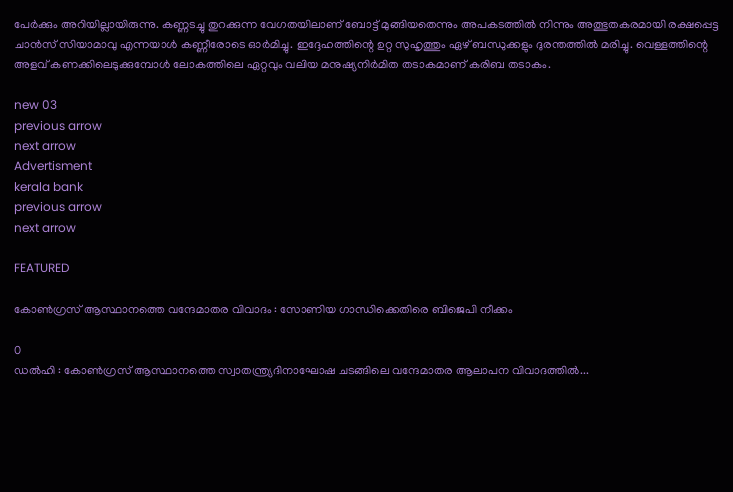പേർക്കും അറിയില്ലായിരുന്നു. കണ്ണടച്ചു തുറക്കുന്ന വേഗതയിലാണ് ബോട്ട് മുങ്ങിയതെന്നും അപകടത്തിൽ നിന്നും അത്ഭുതകരമായി രക്ഷപ്പെട്ട ചാൻസ് സിയാമാവു എന്നയാൾ കണ്ണീരോടെ ഓർമിച്ചു. ഇദ്ദേഹത്തിന്റെ ഉറ്റ സുഹൃത്തും ഏഴ് ബന്ധുക്കളും ദുരന്തത്തിൽ മരിച്ചു. വെള്ളത്തിന്റെ അളവ് കണക്കിലെടുക്കുമ്പോൾ ലോകത്തിലെ ഏറ്റവും വലിയ മനുഷ്യനിർമിത തടാകമാണ് കരിബ തടാകം.

new 03
previous arrow
next arrow
Advertisment
kerala bank
previous arrow
next arrow

FEATURED

കോൺഗ്രസ്‌ ആസ്ഥാനത്തെ വന്ദേമാതര വിവാദം : സോണിയ ഗാന്ധിക്കെതിരെ ബിജെപി നീക്കം

0
ഡൽഹി : കോൺഗ്രസ്‌ ആസ്ഥാനത്തെ സ്വാതന്ത്ര്യദിനാഘോഷ ചടങ്ങിലെ വന്ദേമാതര ആലാപന വിവാദത്തിൽ...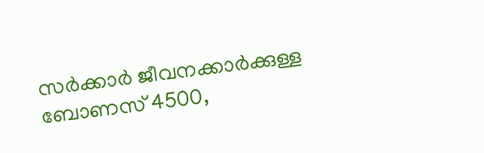സർക്കാർ ജീവനക്കാർക്കുള്ള ബോണസ് 4500,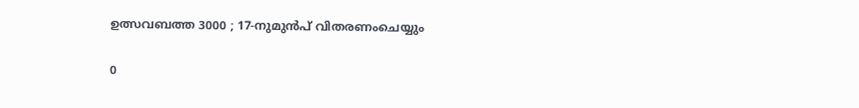ഉത്സവബത്ത 3000 ; 17-നുമുൻപ്‌ വിതരണംചെയ്യും

0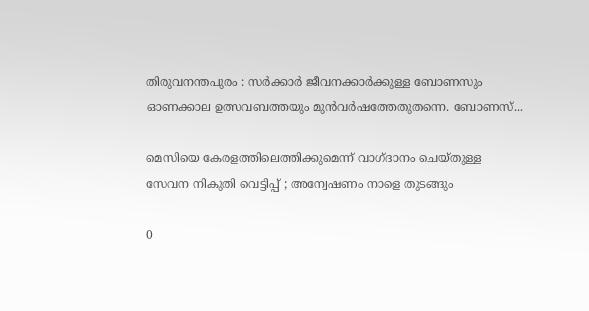തിരുവനന്തപുരം : സർക്കാർ ജീവനക്കാർക്കുള്ള ബോണസും ഓണക്കാല ഉത്സവബത്തയും മുൻവർഷത്തേതുതന്നെ. ബോണസ്...

മെസിയെ കേരളത്തിലെത്തിക്കുമെന്ന് വാഗ്ദാനം ചെയ്തുള്ള സേവന നികുതി വെട്ടിപ്പ് ; അന്വേഷണം നാളെ തുടങ്ങും

0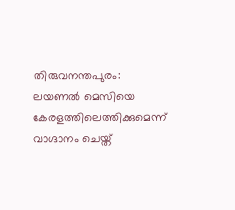തിരുവനന്തപുരം: ലയണൽ മെസിയെ കേരളത്തിലെത്തിക്കുമെന്ന് വാഗ്ദാനം ചെയ്ത്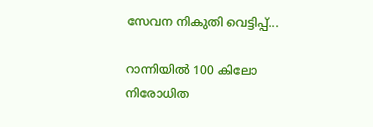സേവന നികുതി വെട്ടിപ്പ്...

റാന്നിയിൽ 100 കിലോ നിരോധിത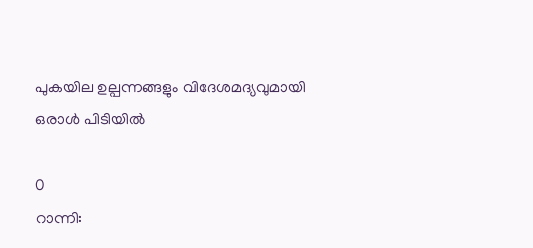പുകയില ഉല്പന്നങ്ങളും വിദേശമദ്യവുമായി ഒരാൾ പിടിയിൽ

0
റാന്നി: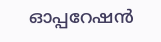ഓപ്പറേഷൻ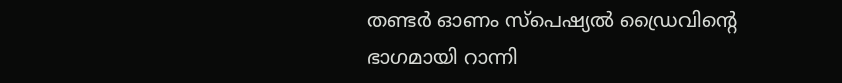തണ്ടർ ഓണം സ്പെഷ്യൽ ഡ്രൈവിന്റെ ഭാഗമായി റാന്നി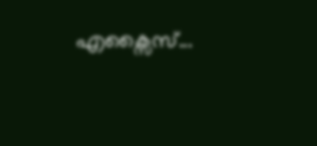എക്സൈസ്...